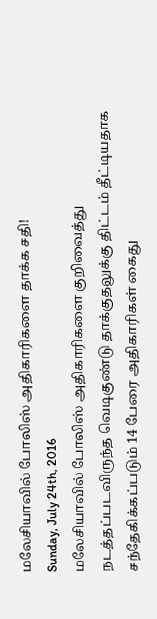மலேசியாவில் போலிஸ் அதிகாரிகளை தாக்க சதி!
Sunday, July 24th, 2016
மலேசியாவில் போலிஸ் அதிகாரிகளை குறிவைத்து நடத்தப்படவிருந்த வெடிகுண்டு தாக்குதலுக்கு திட்டம் தீட்டியதாக சந்தேகிக்கப்படும் 14 பேரை அதிகாரிகள் கைது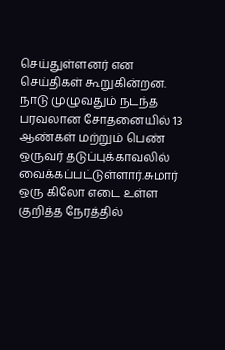செய்துள்ளனர் என செய்திகள் கூறுகின்றன.
நாடு முழுவதும் நடந்த பரவலான சோதனையில் 13 ஆண்கள் மற்றும் பெண் ஒருவர் தடுப்புக்காவலில் வைக்கப்பட்டுள்ளார்.சுமார் ஒரு கிலோ எடை உள்ள குறித்த நேரத்தில்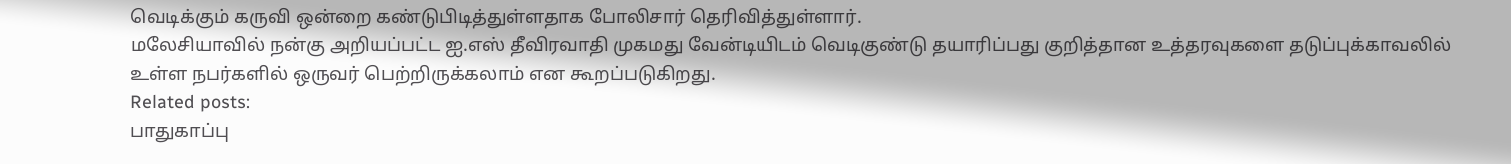வெடிக்கும் கருவி ஒன்றை கண்டுபிடித்துள்ளதாக போலிசார் தெரிவித்துள்ளார்.
மலேசியாவில் நன்கு அறியப்பட்ட ஐ.எஸ் தீவிரவாதி முகமது வேன்டியிடம் வெடிகுண்டு தயாரிப்பது குறித்தான உத்தரவுகளை தடுப்புக்காவலில் உள்ள நபர்களில் ஒருவர் பெற்றிருக்கலாம் என கூறப்படுகிறது.
Related posts:
பாதுகாப்பு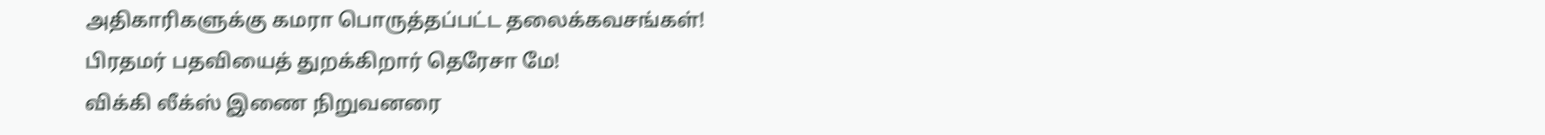அதிகாரிகளுக்கு கமரா பொருத்தப்பட்ட தலைக்கவசங்கள்!
பிரதமர் பதவியைத் துறக்கிறார் தெரேசா மே!
விக்கி லீக்ஸ் இணை நிறுவனரை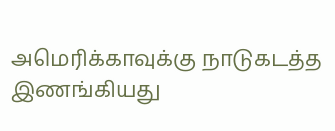அமெரிக்காவுக்கு நாடுகடத்த இணங்கியது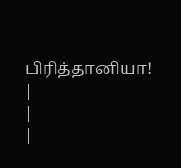பிரித்தானியா!
|
|
|